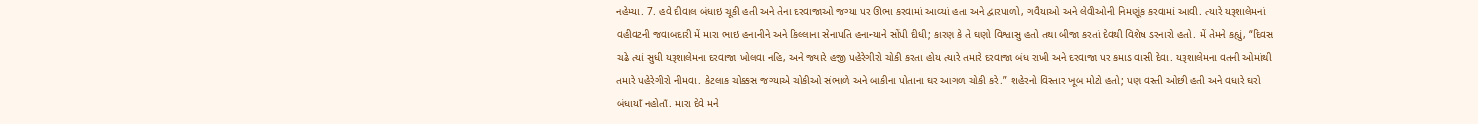નહેમ્યા. 7. હવે દીવાલ બંધાઇ ચૂકી હતી અને તેના દરવાજાઓ જગ્યા પર ઊભા કરવામાં આવ્યાં હતા અને દ્વારપાળો, ગવૈયાઓ અને લેવીઓની નિમણૂંક કરવામાં આવી. ત્યારે યરૂશાલેમનાં વહીવટની જવાબદારી મેં મારા ભાઇ હનાનીને અને કિલ્લાના સેનાપતિ હનાન્યાને સોંપી દીધી; કારણ કે તે ઘણો વિશ્વાસુ હતો તથા બીજા કરતાં દેવથી વિશેષ ડરનારો હતો. મેં તેમને કહ્યું, “દિવસ ચઢે ત્યાં સુધી યરૂશાલેમના દરવાજા ખોલવા નહિ, અને જ્યારે હજી પહેરેગીરો ચોકી કરતા હોય ત્યારે તમારે દરવાજા બંધ રાખી અને દરવાજા પર કમાડ વાસી દેવા. યરૂશાલેમના વતની ઓમાંથી તમારે પહેરેગીરો નીમવા. કેટલાક ચોક્કસ જગ્યાએ ચોકીઓ સંભાળે અને બાકીના પોતાના ઘર આગળ ચોકી કરે.” શહેરનો વિસ્તાર ખૂબ મોટો હતો; પણ વસ્તી ઓછી હતી અને વધારે ઘરો બંધાયાઁ નહોતાઁ. મારા દેવે મને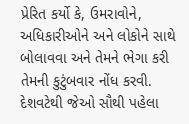પ્રેરિત કર્યો કે, ઉમરાવોને, અધિકારીઓને અને લોકોને સાથે બોલાવવા અને તેમને ભેગા કરી તેમની કુટુંબવાર નોંધ કરવી. દેશવટેથી જેઓ સૌથી પહેલા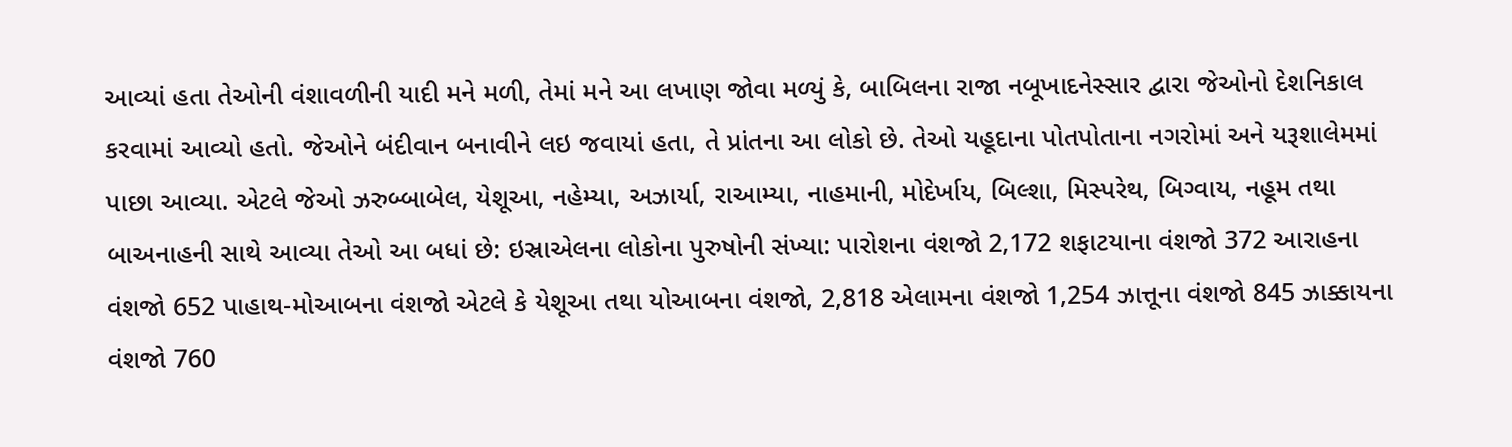આવ્યાં હતા તેઓની વંશાવળીની યાદી મને મળી, તેમાં મને આ લખાણ જોવા મળ્યું કે, બાબિલના રાજા નબૂખાદનેસ્સાર દ્વારા જેઓનો દેશનિકાલ કરવામાં આવ્યો હતો. જેઓને બંદીવાન બનાવીને લઇ જવાયાં હતા, તે પ્રાંતના આ લોકો છે. તેઓ યહૂદાના પોતપોતાના નગરોમાં અને યરૂશાલેમમાં પાછા આવ્યા. એટલે જેઓ ઝરુબ્બાબેલ, યેશૂઆ, નહેમ્યા, અઝાર્યા, રાઆમ્યા, નાહમાની, મોદેર્ખાય, બિલ્શા, મિસ્પરેથ, બિગ્વાય, નહૂમ તથા બાઅનાહની સાથે આવ્યા તેઓ આ બધાં છે: ઇસ્રાએલના લોકોના પુરુષોની સંખ્યા: પારોશના વંશજો 2,172 શફાટયાના વંશજો 372 આરાહના વંશજો 652 પાહાથ-મોઆબના વંશજો એટલે કે યેશૂઆ તથા યોઆબના વંશજો, 2,818 એલામના વંશજો 1,254 ઝાત્તૂના વંશજો 845 ઝાક્કાયના વંશજો 760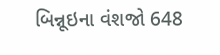બિન્નૂઇના વંશજો 648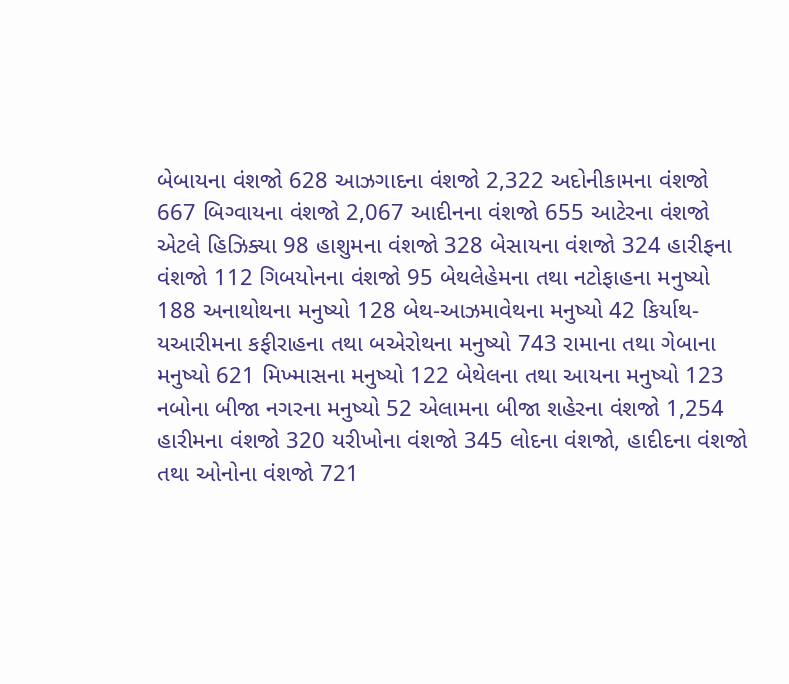બેબાયના વંશજો 628 આઝગાદના વંશજો 2,322 અદોનીકામના વંશજો 667 બિગ્વાયના વંશજો 2,067 આદીનના વંશજો 655 આટેરના વંશજો એટલે હિઝિક્યા 98 હાશુમના વંશજો 328 બેસાયના વંશજો 324 હારીફના વંશજો 112 ગિબયોનના વંશજો 95 બેથલેહેમના તથા નટોફાહના મનુષ્યો 188 અનાથોથના મનુષ્યો 128 બેથ-આઝમાવેથના મનુષ્યો 42 કિર્યાથ-યઆરીમના કફીરાહના તથા બએરોથના મનુષ્યો 743 રામાના તથા ગેબાના મનુષ્યો 621 મિખ્માસના મનુષ્યો 122 બેથેલના તથા આયના મનુષ્યો 123 નબોના બીજા નગરના મનુષ્યો 52 એલામના બીજા શહેરના વંશજો 1,254 હારીમના વંશજો 320 યરીખોના વંશજો 345 લોદના વંશજો, હાદીદના વંશજો તથા ઓનોના વંશજો 721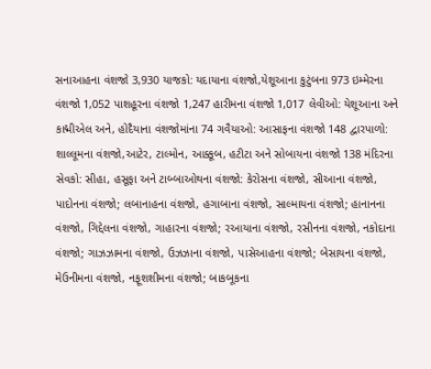સનાઆહના વંશજો 3,930 યાજકો: યદાયાના વંશજો,યેશૂઆના કુટુંબના 973 ઇમ્મેરના વંશજો 1,052 પાશહૂરના વંશજો 1,247 હારીમના વંશજો 1,017 લેવીઓ: યેશૂઆના અને કાદ્મીએલ અને, હોદૈયાના વંશજોમાંના 74 ગવૈયાઓ: આસાફના વંશજો 148 દ્વારપાળો: શાલ્લૂમના વંશજો,આટેર, ટાલ્મોન, આક્કૂબ, હટીટા અને સોબાયના વંશજો 138 મંદિરના સેવકો: સીહા, હસૂફા અને ટાબ્બાઓથના વંશજો: કેરોસના વંશજો, સીઆના વંશજો, પાદોનના વંશજો; લબાનાહના વંશજો, હગાબાના વંશજો, સાલ્માયના વંશજો; હાનાનના વંશજો, ગિદ્દેલના વંશજો, ગાહારના વંશજો; રઆયાના વંશજો, રસીનના વંશજો, નકોદાના વંશજો; ગાઝઝામના વંશજો, ઉઝઝાના વંશજો, પાસેઆહના વંશજો; બેસાયના વંશજો, મેઉનીમના વંશજો, નફૂશશીમના વંશજો; બાકબૂકના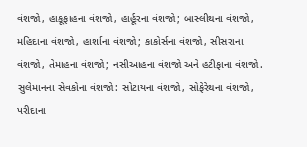વંશજો, હાકૂફાહના વંશજો, હાર્હૂરના વંશજો; બાસ્લીથના વંશજો, મહિદાના વંશજો, હાર્શાના વંશજો; કાકોર્સના વંશજો, સીસરાના વંશજો, તેમાહના વંશજો; નસીઆહના વંશજો અને હટીફાના વંશજો. સુલેમાનના સેવકોના વંશજો: સોટાયના વંશજો, સોફેરેથના વંશજો, પરીદાના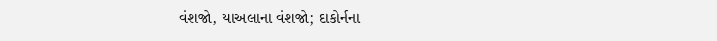વંશજો, યાઅલાના વંશજો; દાકોર્નના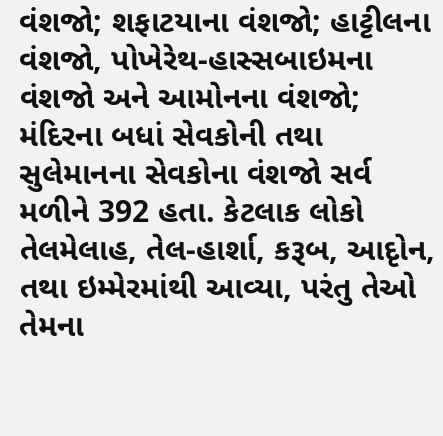વંશજો; શફાટયાના વંશજો; હાટ્ટીલના વંશજો, પોખેરેથ-હાસ્સબાઇમના વંશજો અને આમોનના વંશજો; મંદિરના બધાં સેવકોની તથા સુલેમાનના સેવકોના વંશજો સર્વ મળીને 392 હતા. કેટલાક લોકો તેલમેલાહ, તેલ-હાર્શા, કરૂબ, આદૃોન, તથા ઇમ્મેરમાંથી આવ્યા, પરંતુ તેઓ તેમના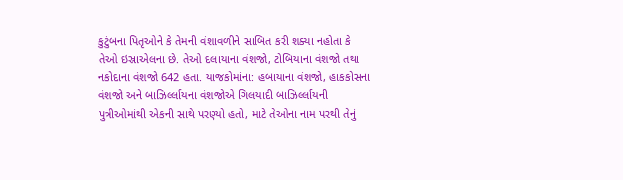કુટુંબના પિતૃઓને કે તેમની વંશાવળીને સાબિત કરી શક્યા નહોતા કે તેઓ ઇસ્રાએલના છે. તેઓ દલાયાના વંશજો, ટોબિયાના વંશજો તથા નકોદાના વંશજો 642 હતા. યાજકોમાંના: હબાયાના વંશજો, હાકકોસના વંશજો અને બાઝિર્લ્લાયના વંશજોએ ગિલયાદી બાઝિર્લ્લાયની પુત્રીઓમાંથી એકની સાથે પરણ્યો હતો, માટે તેઓના નામ પરથી તેનું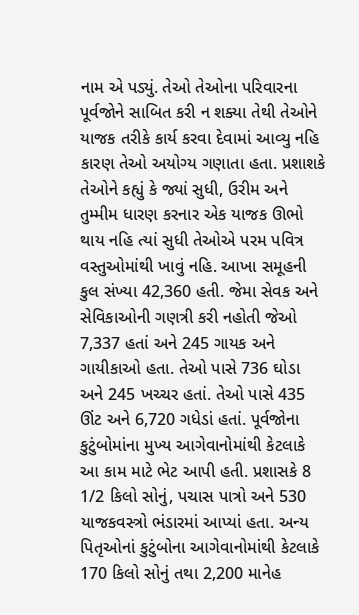નામ એ પડ્યું. તેઓ તેઓના પરિવારના પૂર્વજોને સાબિત કરી ન શક્યા તેથી તેઓને યાજક તરીકે કાર્ય કરવા દેવામાં આવ્યુ નહિ કારણ તેઓ અયોગ્ય ગણાતા હતા. પ્રશાશકે તેઓને કહ્યું કે જ્યાં સુધી, ઉરીમ અને તુમ્મીમ ધારણ કરનાર એક યાજક ઊભો થાય નહિ ત્યાં સુધી તેઓએ પરમ પવિત્ર વસ્તુઓમાંથી ખાવું નહિ. આખા સમૂહની કુલ સંખ્યા 42,360 હતી. જેમા સેવક અને સેવિકાઓની ગણત્રી કરી નહોતી જેઓ 7,337 હતાં અને 245 ગાયક અને ગાયીકાઓ હતા. તેઓ પાસે 736 ઘોડા અને 245 ખચ્ચર હતાં. તેઓ પાસે 435 ઊંટ અને 6,720 ગધેડાં હતાં. પૂર્વજોના કુટુંબોમાંના મુખ્ય આગેવાનોમાંથી કેટલાકે આ કામ માટે ભેટ આપી હતી. પ્રશાસકે 8 1/2 કિલો સોનું, પચાસ પાત્રો અને 530 યાજકવસ્ત્રો ભંડારમાં આપ્યાં હતા. અન્ય પિતૃઓનાં કુટુંબોના આગેવાનોમાંથી કેટલાકે 170 કિલો સોનું તથા 2,200 માનેહ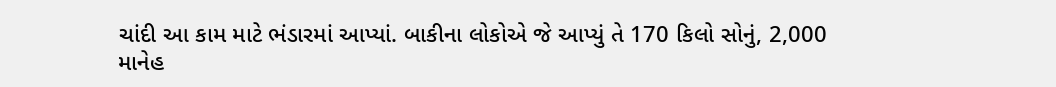ચાંદી આ કામ માટે ભંડારમાં આપ્યાં. બાકીના લોકોએ જે આપ્યું તે 170 કિલો સોનું, 2,000 માનેહ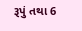રૂપું તથા 6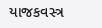યાજકવસ્ત્ર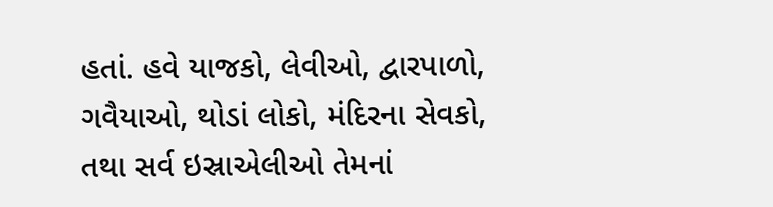હતાં. હવે યાજકો, લેવીઓ, દ્વારપાળો, ગવૈયાઓ, થોડાં લોકો, મંદિરના સેવકો, તથા સર્વ ઇસ્રાએલીઓ તેમનાં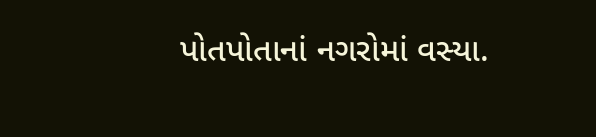પોતપોતાનાં નગરોમાં વસ્યા.